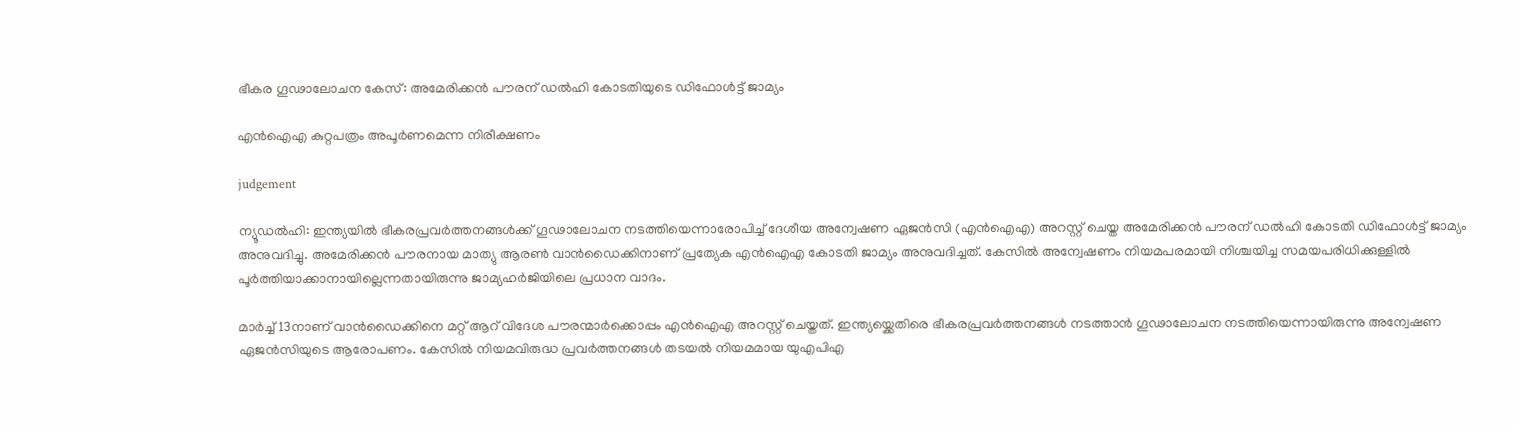ഭീകര ഗൂഢാലോചന കേസ്: അമേരിക്കൻ പൗരന് ഡൽഹി കോടതിയുടെ ഡിഫോൾട്ട് ജാമ്യം

എൻഐഎ കുറ്റപത്രം അപൂർണമെന്ന നിരീക്ഷണം

judgement

ന്യൂഡൽഹി: ഇന്ത്യയിൽ ഭീകരപ്രവർത്തനങ്ങൾക്ക് ഗൂഢാലോചന നടത്തിയെന്നാരോപിച്ച് ദേശീയ അന്വേഷണ ഏജൻസി (എൻഐഎ) അറസ്റ്റ് ചെയ്ത അമേരിക്കൻ പൗരന് ഡൽഹി കോടതി ഡിഫോൾട്ട് ജാമ്യം അനുവദിച്ചു. അമേരിക്കൻ പൗരനായ മാത്യു ആരൺ വാൻഡൈക്കിനാണ് പ്രത്യേക എൻഐഎ കോടതി ജാമ്യം അനുവദിച്ചത്. കേസിൽ അന്വേഷണം നിയമപരമായി നിശ്ചയിച്ച സമയപരിധിക്കുള്ളിൽ പൂർത്തിയാക്കാനായില്ലെന്നതായിരുന്നു ജാമ്യഹർജിയിലെ പ്രധാന വാദം.

മാർച്ച് 13നാണ് വാൻഡൈക്കിനെ മറ്റ് ആറ് വിദേശ പൗരന്മാർക്കൊപ്പം എൻഐഎ അറസ്റ്റ് ചെയ്തത്. ഇന്ത്യയ്ക്കെതിരെ ഭീകരപ്രവർത്തനങ്ങൾ നടത്താൻ ഗൂഢാലോചന നടത്തിയെന്നായിരുന്നു അന്വേഷണ ഏജൻസിയുടെ ആരോപണം. കേസിൽ നിയമവിരുദ്ധ പ്രവർത്തനങ്ങൾ തടയൽ നിയമമായ യുഎപിഎ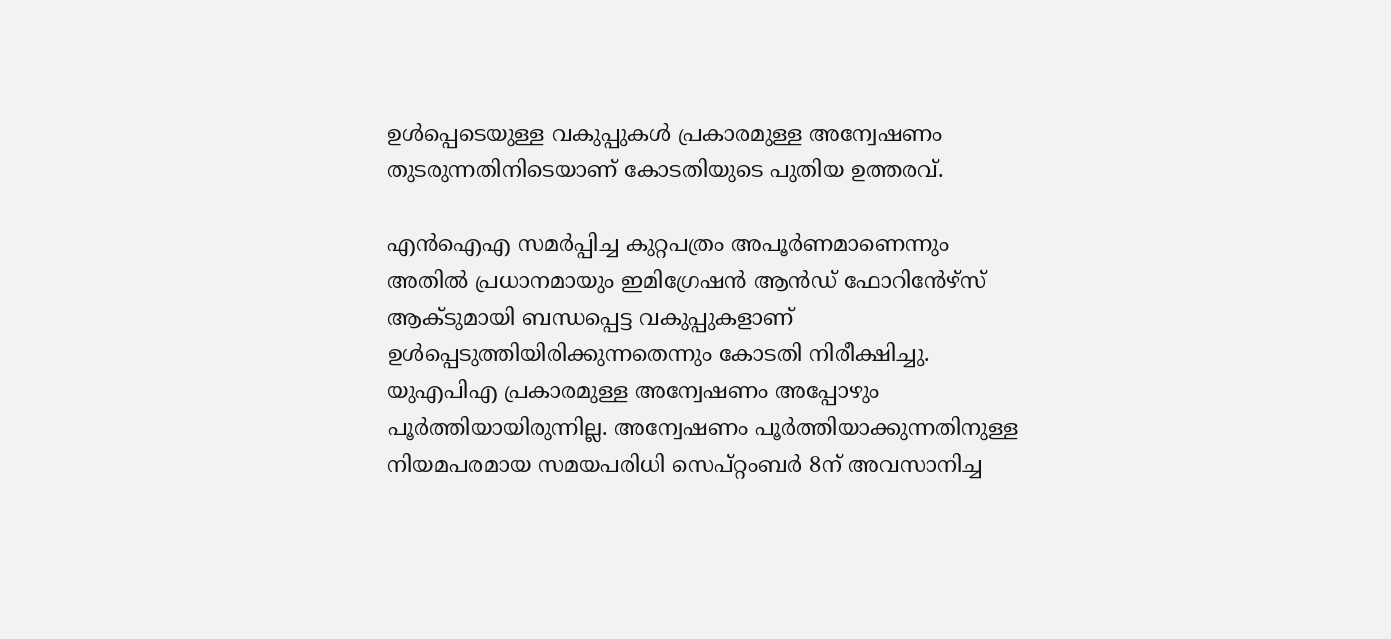ഉൾപ്പെടെയുള്ള വകുപ്പുകൾ പ്രകാരമുള്ള അന്വേഷണം തുടരുന്നതിനിടെയാണ് കോടതിയുടെ പുതിയ ഉത്തരവ്.

എൻഐഎ സമർപ്പിച്ച കുറ്റപത്രം അപൂർണമാണെന്നും അതിൽ പ്രധാനമായും ഇമിഗ്രേഷൻ ആൻഡ് ഫോറിൻേഴ്സ് ആക്ടുമായി ബന്ധപ്പെട്ട വകുപ്പുകളാണ് ഉൾപ്പെടുത്തിയിരിക്കുന്നതെന്നും കോടതി നിരീക്ഷിച്ചു. യുഎപിഎ പ്രകാരമുള്ള അന്വേഷണം അപ്പോഴും പൂർത്തിയായിരുന്നില്ല. അന്വേഷണം പൂർത്തിയാക്കുന്നതിനുള്ള നിയമപരമായ സമയപരിധി സെപ്റ്റംബർ 8ന് അവസാനിച്ച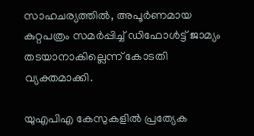സാഹചര്യത്തിൽ, അപൂർണമായ കുറ്റപത്രം സമർപ്പിച്ച് ഡിഫോൾട്ട് ജാമ്യം തടയാനാകില്ലെന്ന് കോടതി വ്യക്തമാക്കി.

യുഎപിഎ കേസുകളിൽ പ്രത്യേക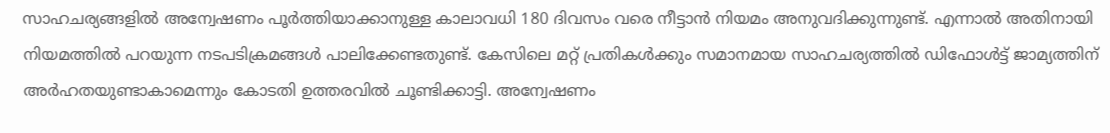സാഹചര്യങ്ങളിൽ അന്വേഷണം പൂർത്തിയാക്കാനുള്ള കാലാവധി 180 ദിവസം വരെ നീട്ടാൻ നിയമം അനുവദിക്കുന്നുണ്ട്. എന്നാൽ അതിനായി നിയമത്തിൽ പറയുന്ന നടപടിക്രമങ്ങൾ പാലിക്കേണ്ടതുണ്ട്. കേസിലെ മറ്റ് പ്രതികൾക്കും സമാനമായ സാഹചര്യത്തിൽ ഡിഫോൾട്ട് ജാമ്യത്തിന് അർഹതയുണ്ടാകാമെന്നും കോടതി ഉത്തരവിൽ ചൂണ്ടിക്കാട്ടി. അന്വേഷണം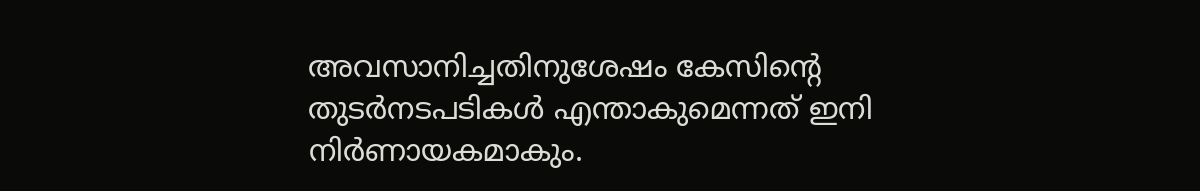അവസാനിച്ചതിനുശേഷം കേസിന്റെ തുടർനടപടികൾ എന്താകുമെന്നത് ഇനി നിർണായകമാകും.